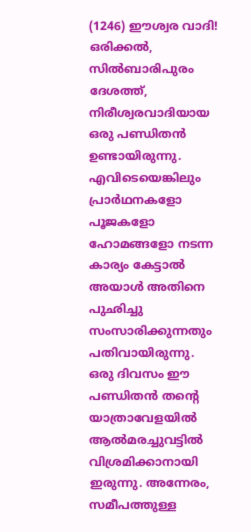(1246) ഈശ്വര വാദി!
ഒരിക്കൽ, സിൽബാരിപുരം ദേശത്ത്, നിരീശ്വരവാദിയായ ഒരു പണ്ഡിതൻ ഉണ്ടായിരുന്നു. എവിടെയെങ്കിലും പ്രാർഥനകളോ പൂജകളോ ഹോമങ്ങളോ നടന്ന കാര്യം കേട്ടാൽ അയാൾ അതിനെ പുഛിച്ചു സംസാരിക്കുന്നതും പതിവായിരുന്നു.
ഒരു ദിവസം ഈ പണ്ഡിതൻ തൻ്റെ യാത്രാവേളയിൽ ആൽമരച്ചുവട്ടിൽ വിശ്രമിക്കാനായി ഇരുന്നു. അന്നേരം, സമീപത്തുള്ള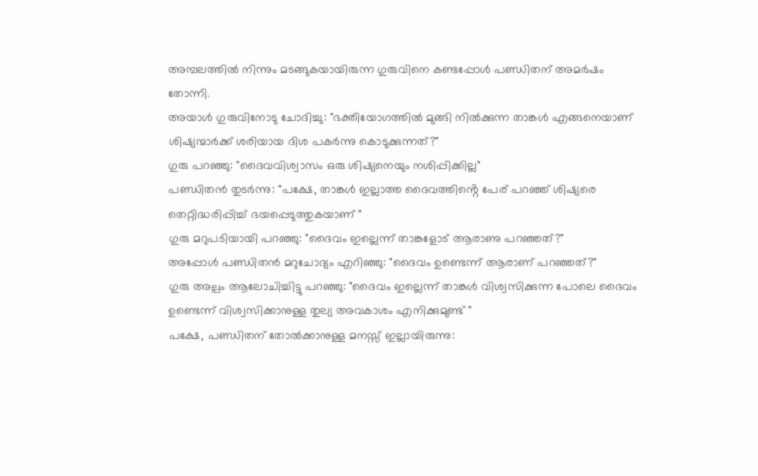അമ്പലത്തിൽ നിന്നും മടങ്ങുകയായിരുന്ന ഗുരുവിനെ കണ്ടപ്പോൾ പണ്ഡിതന് അമർഷം തോന്നി.
അയാൾ ഗുരുവിനോടു ചോദിച്ചു: "ഭക്തിയോഗത്തിൽ മുങ്ങി നിൽക്കുന്ന താങ്കൾ എങ്ങനെയാണ് ശിഷ്യന്മാർക്ക് ശരിയായ ദിശ പകർന്നു കൊടുക്കുന്നത്?"
ഗുരു പറഞ്ഞു: "ദൈവവിശ്വാസം ഒരു ശിഷ്യനെയും നശിപ്പിക്കില്ല"
പണ്ഡിതൻ തുടർന്നു: "പക്ഷേ, താങ്കൾ ഇല്ലാത്ത ദൈവത്തിൻ്റെ പേര് പറഞ്ഞ് ശിഷ്യരെ തെറ്റിദ്ധരിപ്പിച്ച് ഭയപ്പെടുത്തുകയാണ് "
ഗുരു മറുപടിയായി പറഞ്ഞു: "ദൈവം ഇല്ലെന്ന് താങ്കളോട് ആരാണു പറഞ്ഞത്?"
അപ്പോൾ പണ്ഡിതൻ മറുചോദ്യം എറിഞ്ഞു: "ദൈവം ഉണ്ടെന്ന് ആരാണ് പറഞ്ഞത്?"
ഗുരു അല്പം ആലോചിച്ചിട്ടു പറഞ്ഞു: "ദൈവം ഇല്ലെന്ന് താങ്കൾ വിശ്വസിക്കുന്ന പോലെ ദൈവം ഉണ്ടെന്ന് വിശ്വസിക്കാനുള്ള തുല്യ അവകാശം എനിക്കുമുണ്ട് "
പക്ഷേ, പണ്ഡിതന് തോൽക്കാനുള്ള മനസ്സ് ഇല്ലായിരുന്നു: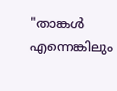"താങ്കൾ എന്നെങ്കിലും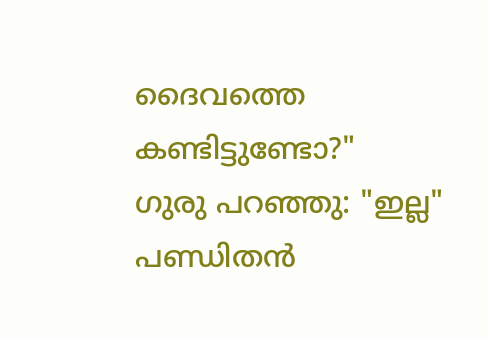ദൈവത്തെ കണ്ടിട്ടുണ്ടോ?"
ഗുരു പറഞ്ഞു: "ഇല്ല"
പണ്ഡിതൻ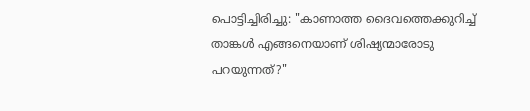പൊട്ടിച്ചിരിച്ചു: "കാണാത്ത ദൈവത്തെക്കുറിച്ച് താങ്കൾ എങ്ങനെയാണ് ശിഷ്യന്മാരോടു പറയുന്നത്?"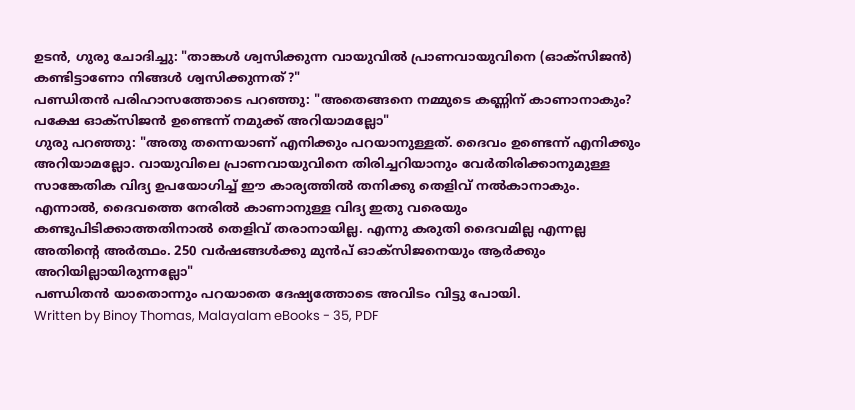ഉടൻ, ഗുരു ചോദിച്ചു: "താങ്കൾ ശ്വസിക്കുന്ന വായുവിൽ പ്രാണവായുവിനെ (ഓക്സിജൻ) കണ്ടിട്ടാണോ നിങ്ങൾ ശ്വസിക്കുന്നത്?"
പണ്ഡിതൻ പരിഹാസത്തോടെ പറഞ്ഞു: "അതെങ്ങനെ നമ്മുടെ കണ്ണിന് കാണാനാകും? പക്ഷേ ഓക്സിജൻ ഉണ്ടെന്ന് നമുക്ക് അറിയാമല്ലോ"
ഗുരു പറഞ്ഞു: "അതു തന്നെയാണ് എനിക്കും പറയാനുള്ളത്. ദൈവം ഉണ്ടെന്ന് എനിക്കും അറിയാമല്ലോ. വായുവിലെ പ്രാണവായുവിനെ തിരിച്ചറിയാനും വേർതിരിക്കാനുമുള്ള സാങ്കേതിക വിദ്യ ഉപയോഗിച്ച് ഈ കാര്യത്തിൽ തനിക്കു തെളിവ് നൽകാനാകും. എന്നാൽ, ദൈവത്തെ നേരിൽ കാണാനുള്ള വിദ്യ ഇതു വരെയും കണ്ടുപിടിക്കാത്തതിനാൽ തെളിവ് തരാനായില്ല. എന്നു കരുതി ദൈവമില്ല എന്നല്ല അതിൻ്റെ അർത്ഥം. 250 വർഷങ്ങൾക്കു മുൻപ് ഓക്സിജനെയും ആർക്കും അറിയില്ലായിരുന്നല്ലോ"
പണ്ഡിതൻ യാതൊന്നും പറയാതെ ദേഷ്യത്തോടെ അവിടം വിട്ടു പോയി.
Written by Binoy Thomas, Malayalam eBooks - 35, PDF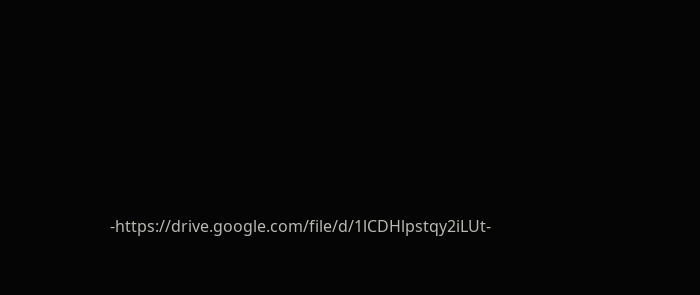-https://drive.google.com/file/d/1lCDHlpstqy2iLUt-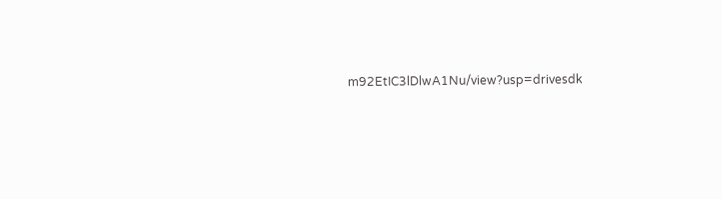m92EtIC3lDlwA1Nu/view?usp=drivesdk